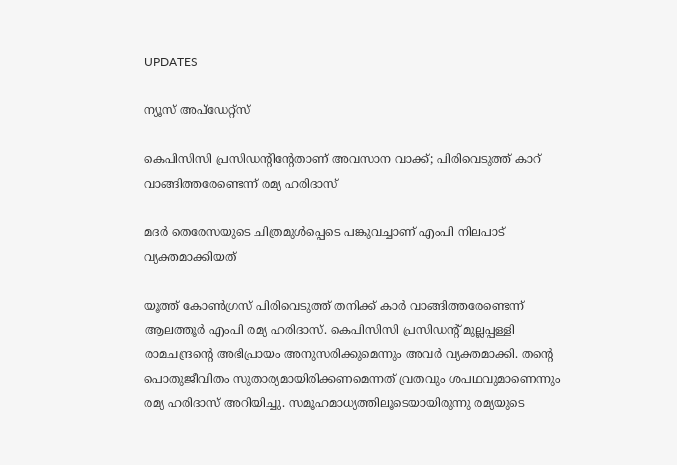UPDATES

ന്യൂസ് അപ്ഡേറ്റ്സ്

കെപിസിസി പ്രസിഡന്റിന്റേതാണ് അവസാന വാക്ക്; പിരിവെടുത്ത് കാറ് വാങ്ങിത്തരേണ്ടെന്ന് രമ്യ ഹരിദാസ്

മദര്‍ തെരേസയുടെ ചിത്രമുള്‍പ്പെടെ പങ്കുവച്ചാണ് എംപി നിലപാട് വ്യക്തമാക്കിയത്

യൂത്ത് കോണ്‍ഗ്രസ് പിരിവെടുത്ത് തനിക്ക് കാര്‍ വാങ്ങിത്തരേണ്ടെന്ന് ആലത്തൂര്‍ എംപി രമ്യ ഹരിദാസ്. കെപിസിസി പ്രസിഡന്റ് മുല്ലപ്പള്ളി രാമചന്ദ്രന്റെ അഭിപ്രായം അനുസരിക്കുമെന്നും അവര്‍ വ്യക്തമാക്കി. തന്റെ പൊതുജീവിതം സുതാര്യമായിരിക്കണമെന്നത് വ്രതവും ശപഥവുമാണെന്നും രമ്യ ഹരിദാസ് അറിയിച്ചു. സമൂഹമാധ്യത്തിലൂടെയായിരുന്നു രമ്യയുടെ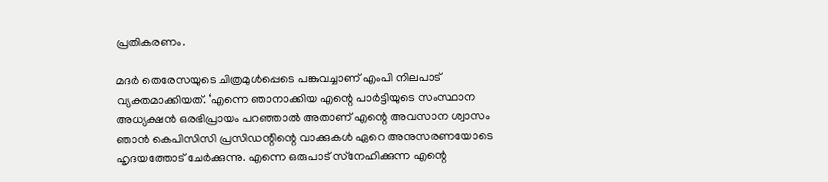പ്രതികരണം.

മദര്‍ തെരേസയുടെ ചിത്രമുള്‍പ്പെടെ പങ്കുവച്ചാണ് എംപി നിലപാട് വ്യക്തമാക്കിയത്. ‘എന്നെ ഞാനാക്കിയ എന്റെ പാര്‍ട്ടിയുടെ സംസ്ഥാന അധ്യക്ഷന്‍ ഒരഭിപ്രായം പറഞ്ഞാല്‍ അതാണ് എന്റെ അവസാന ശ്വാസം ഞാന്‍ കെപിസിസി പ്രസിഡന്റിന്റെ വാക്കുകള്‍ ഏറെ അനുസരണയോടെ ഹൃദയത്തോട് ചേര്‍ക്കുന്നു. എന്നെ ഒരുപാട് സ്‌നേഹിക്കുന്ന എന്റെ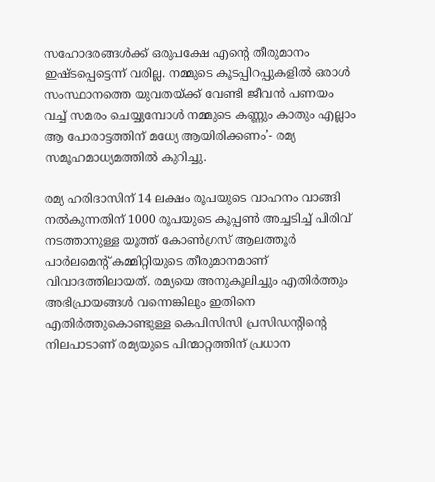സഹോദരങ്ങള്‍ക്ക് ഒരുപക്ഷേ എന്റെ തീരുമാനം ഇഷ്ടപ്പെട്ടെന്ന് വരില്ല. നമ്മുടെ കൂടപ്പിറപ്പുകളില്‍ ഒരാള്‍ സംസ്ഥാനത്തെ യുവതയ്ക്ക് വേണ്ടി ജീവന്‍ പണയം വച്ച് സമരം ചെയ്യുമ്പോള്‍ നമ്മുടെ കണ്ണും കാതും എല്ലാം ആ പോരാട്ടത്തിന് മധ്യേ ആയിരിക്കണം’- രമ്യ സമൂഹമാധ്യമത്തില്‍ കുറിച്ചു.

രമ്യ ഹരിദാസിന് 14 ലക്ഷം രൂപയുടെ വാഹനം വാങ്ങി നല്‍കുന്നതിന് 1000 രൂപയുടെ കൂപ്പണ്‍ അച്ചടിച്ച് പിരിവ് നടത്താനുള്ള യൂത്ത് കോണ്‍ഗ്രസ് ആലത്തൂര്‍ പാര്‍ലമെന്റ് കമ്മിറ്റിയുടെ തീരുമാനമാണ് വിവാദത്തിലായത്. രമ്യയെ അനുകൂലിച്ചും എതിര്‍ത്തും അഭിപ്രായങ്ങള്‍ വന്നെങ്കിലും ഇതിനെ എതിര്‍ത്തുകൊണ്ടുള്ള കെപിസിസി പ്രസിഡന്റിന്റെ നിലപാടാണ് രമ്യയുടെ പിന്മാറ്റത്തിന് പ്രധാന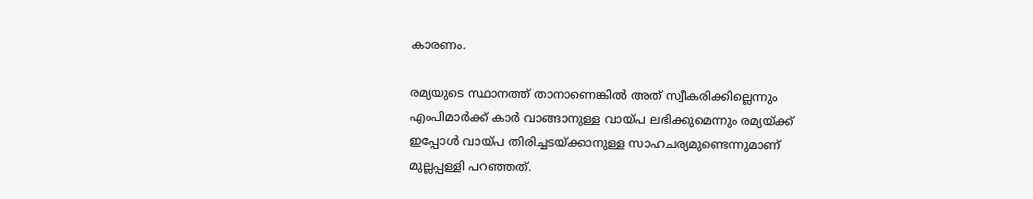കാരണം.

രമ്യയുടെ സ്ഥാനത്ത് താനാണെങ്കില്‍ അത് സ്വീകരിക്കില്ലെന്നും എംപിമാര്‍ക്ക് കാര്‍ വാങ്ങാനുള്ള വായ്പ ലഭിക്കുമെന്നും രമ്യയ്ക്ക് ഇപ്പോള്‍ വായ്പ തിരിച്ചടയ്ക്കാനുള്ള സാഹചര്യമുണ്ടെന്നുമാണ് മുല്ലപ്പള്ളി പറഞ്ഞത്.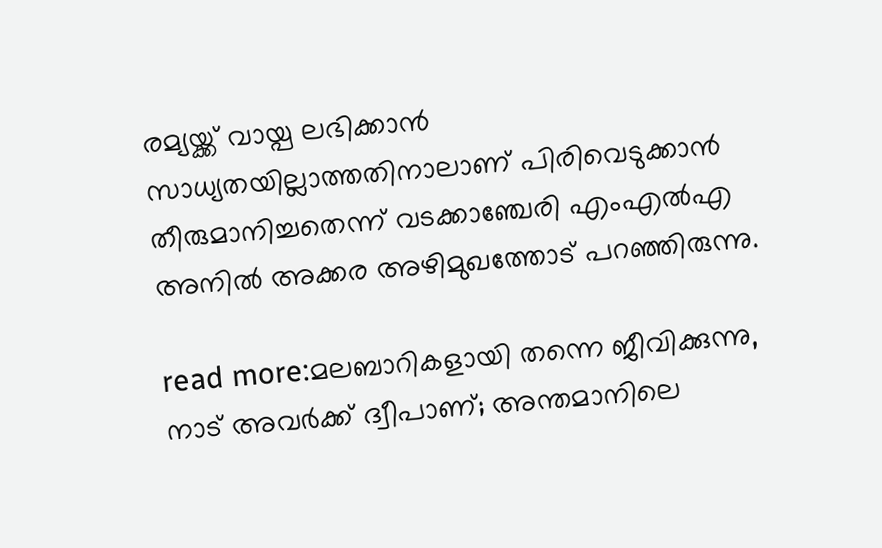രമ്യയ്ക്ക് വായ്പ ലഭിക്കാന്‍ സാധ്യതയില്ലാത്തതിനാലാണ് പിരിവെടുക്കാന്‍ തീരുമാനിച്ചതെന്ന് വടക്കാഞ്ചേരി എംഎല്‍എ അനില്‍ അക്കര അഴിമുഖത്തോട് പറഞ്ഞിരുന്നു.

read more:മലബാറികളായി തന്നെ ജീവിക്കുന്നു, നാട് അവര്‍ക്ക് ദ്വീപാണ്; അന്തമാനിലെ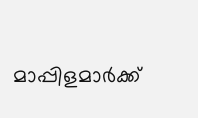മാപ്പിളമാര്‍ക്ക്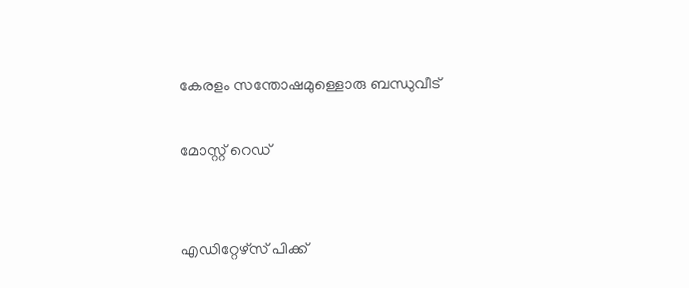കേരളം സന്തോഷമുള്ളൊരു ബന്ധുവീട്

മോസ്റ്റ് റെഡ്


എഡിറ്റേഴ്സ് പിക്ക്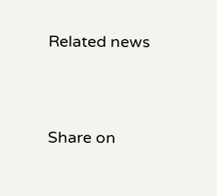Related news


Share on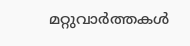മറ്റുവാര്‍ത്തകള്‍